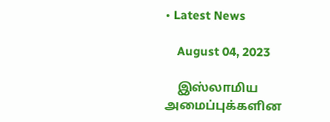• Latest News

    August 04, 2023

    இஸ்லாமிய அமைப்புக்களின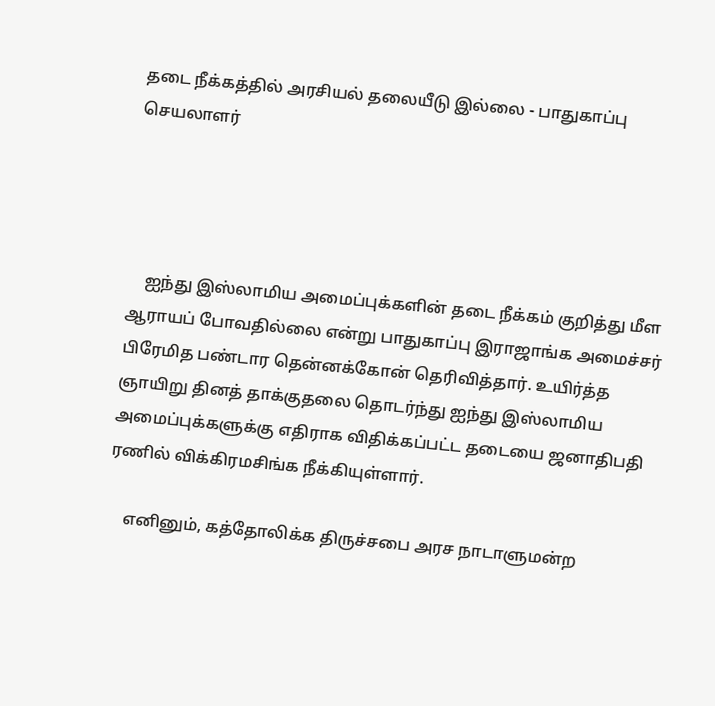தடை நீக்கத்தில் அரசியல் தலையீடு இல்லை - பாதுகாப்பு செயலாளர்




    ஐந்து இஸ்லாமிய அமைப்புக்களின் தடை நீக்கம் குறித்து மீள ஆராயப் போவதில்லை என்று பாதுகாப்பு இராஜாங்க அமைச்சர் பிரேமித பண்டார தென்னக்கோன் தெரிவித்தார். உயிர்த்த ஞாயிறு தினத் தாக்குதலை தொடர்ந்து ஐந்து இஸ்லாமிய அமைப்புக்களுக்கு எதிராக விதிக்கப்பட்ட தடையை ஜனாதிபதி ரணில் விக்கிரமசிங்க நீக்கியுள்ளார்.

    எனினும், கத்தோலிக்க திருச்சபை அரச நாடாளுமன்ற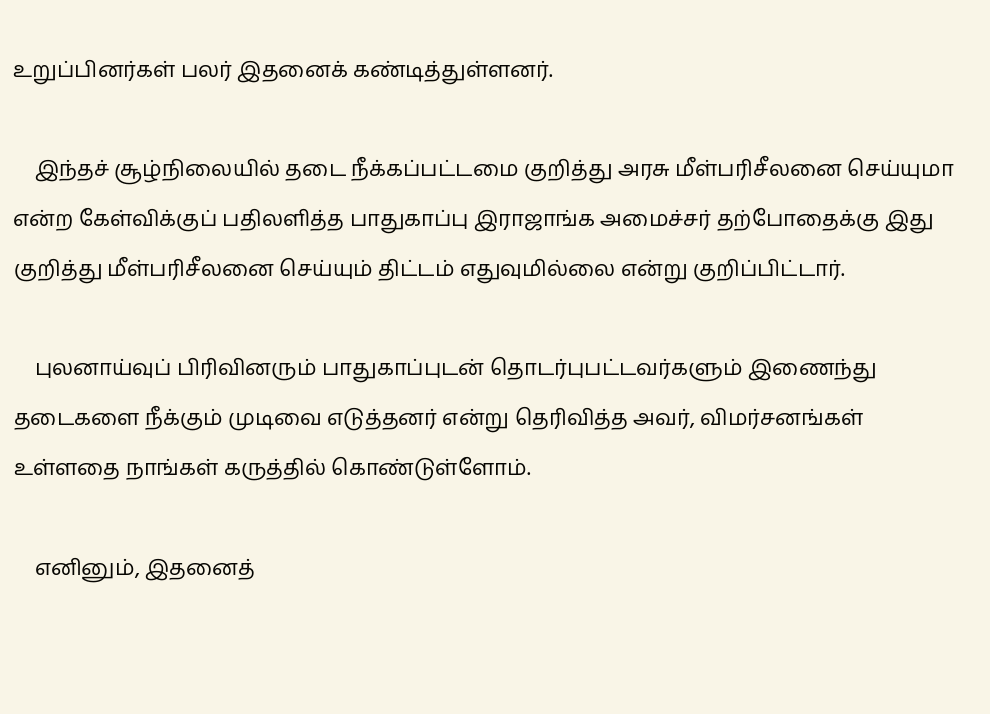உறுப்பினர்கள் பலர் இதனைக் கண்டித்துள்ளனர்.

    இந்தச் சூழ்நிலையில் தடை நீக்கப்பட்டமை குறித்து அரசு மீள்பரிசீலனை செய்யுமா என்ற கேள்விக்குப் பதிலளித்த பாதுகாப்பு இராஜாங்க அமைச்சர் தற்போதைக்கு இது குறித்து மீள்பரிசீலனை செய்யும் திட்டம் எதுவுமில்லை என்று குறிப்பிட்டார்.

    புலனாய்வுப் பிரிவினரும் பாதுகாப்புடன் தொடர்புபட்டவர்களும் இணைந்து தடைகளை நீக்கும் முடிவை எடுத்தனர் என்று தெரிவித்த அவர், விமர்சனங்கள் உள்ளதை நாங்கள் கருத்தில் கொண்டுள்ளோம்.

    எனினும், இதனைத்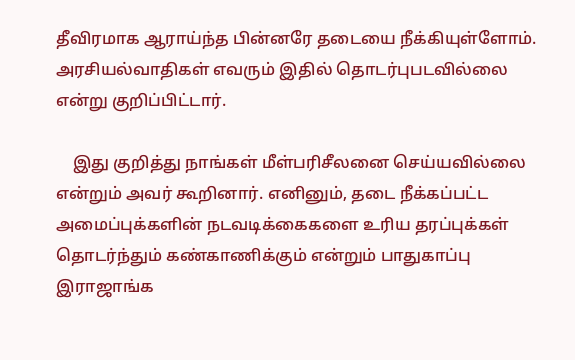தீவிரமாக ஆராய்ந்த பின்னரே தடையை நீக்கியுள்ளோம். அரசியல்வாதிகள் எவரும் இதில் தொடர்புபடவில்லை என்று குறிப்பிட்டார்.

    இது குறித்து நாங்கள் மீள்பரிசீலனை செய்யவில்லை என்றும் அவர் கூறினார். எனினும், தடை நீக்கப்பட்ட அமைப்புக்களின் நடவடிக்கைகளை உரிய தரப்புக்கள் தொடர்ந்தும் கண்காணிக்கும் என்றும் பாதுகாப்பு இராஜாங்க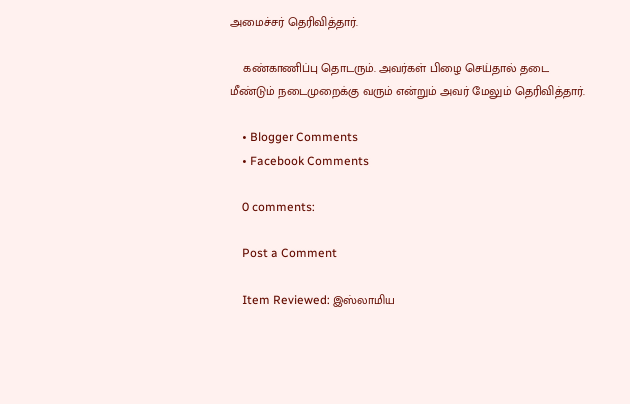அமைச்சர் தெரிவித்தார்.

    கண்காணிப்பு தொடரும். அவர்கள் பிழை செய்தால் தடை மீண்டும் நடைமுறைக்கு வரும் என்றும் அவர் மேலும் தெரிவித்தார்.

    • Blogger Comments
    • Facebook Comments

    0 comments:

    Post a Comment

    Item Reviewed: இஸ்லாமிய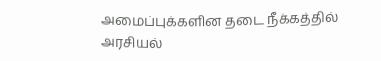அமைப்புக்களின தடை நீக்கத்தில் அரசியல்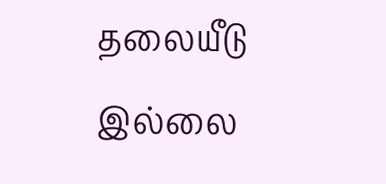தலையீடு இல்லை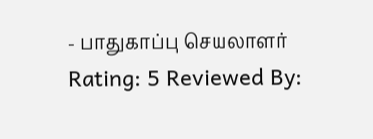- பாதுகாப்பு செயலாளர் Rating: 5 Reviewed By: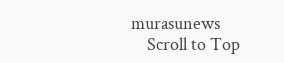murasunews
    Scroll to Top